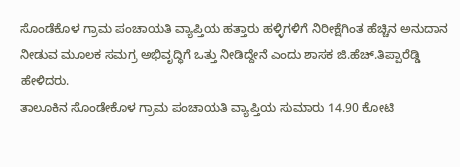ಸೊಂಡೆಕೊಳ ಗ್ರಾಮ ಪಂಚಾಯತಿ ವ್ಯಾಪ್ತಿಯ ಹತ್ತಾರು ಹಳ್ಳಿಗಳಿಗೆ ನಿರೀಕ್ಷೆಗಿಂತ ಹೆಚ್ಚಿನ ಅನುದಾನ ನೀಡುವ ಮೂಲಕ ಸಮಗ್ರ ಅಭಿವೃದ್ಧಿಗೆ ಒತ್ತು ನೀಡಿದ್ದೇನೆ ಎಂದು ಶಾಸಕ ಜಿ.ಹೆಚ್.ತಿಪ್ಪಾರೆಡ್ಡಿ ಹೇಳಿದರು.
ತಾಲೂಕಿನ ಸೊಂಡೇಕೊಳ ಗ್ರಾಮ ಪಂಚಾಯತಿ ವ್ಯಾಪ್ತಿಯ ಸುಮಾರು 14.90 ಕೋಟಿ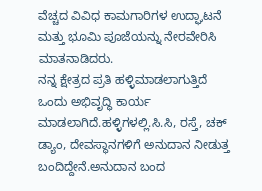ವೆಚ್ಚದ ವಿವಿಧ ಕಾಮಗಾರಿಗಳ ಉದ್ಘಾಟನೆ ಮತ್ತು ಭೂಮಿ ಪೂಜೆಯನ್ನು ನೇರವೇರಿಸಿ ಮಾತನಾಡಿದರು.
ನನ್ನ ಕ್ಷೇತ್ರದ ಪ್ರತಿ ಹಳ್ಳಿಮಾಡಲಾಗುತ್ತಿದೆ ಒಂದು ಅಭಿವೃದ್ಧಿ ಕಾರ್ಯ ಮಾಡಲಾಗಿದೆ.ಹಳ್ಳಿಗಳಲ್ಲಿ.ಸಿ.ಸಿ, ರಸ್ತೆ, ಚಕ್ ಡ್ಯಾಂ, ದೇವಸ್ಥಾನಗಳಿಗೆ ಅನುದಾನ ನೀಡುತ್ತ ಬಂದಿದ್ದೇನೆ.ಅನುದಾನ ಬಂದ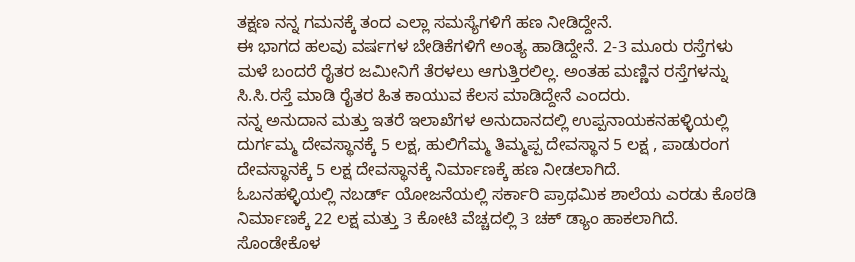ತಕ್ಷಣ ನನ್ನ ಗಮನಕ್ಕೆ ತಂದ ಎಲ್ಲಾ ಸಮಸ್ಯೆಗಳಿಗೆ ಹಣ ನೀಡಿದ್ದೇನೆ.
ಈ ಭಾಗದ ಹಲವು ವರ್ಷಗಳ ಬೇಡಿಕೆಗಳಿಗೆ ಅಂತ್ಯ ಹಾಡಿದ್ದೇನೆ. 2-3 ಮೂರು ರಸ್ತೆಗಳು ಮಳೆ ಬಂದರೆ ರೈತರ ಜಮೀನಿಗೆ ತೆರಳಲು ಆಗುತ್ತಿರಲಿಲ್ಲ. ಅಂತಹ ಮಣ್ಣಿನ ರಸ್ತೆಗಳನ್ನು ಸಿ.ಸಿ.ರಸ್ತೆ ಮಾಡಿ ರೈತರ ಹಿತ ಕಾಯುವ ಕೆಲಸ ಮಾಡಿದ್ದೇನೆ ಎಂದರು.
ನನ್ನ ಅನುದಾನ ಮತ್ತು ಇತರೆ ಇಲಾಖೆಗಳ ಅನುದಾನದಲ್ಲಿ ಉಪ್ಪನಾಯಕನಹಳ್ಳಿಯಲ್ಲಿ ದುರ್ಗಮ್ಮ ದೇವಸ್ಥಾನಕ್ಕೆ 5 ಲಕ್ಷ, ಹುಲಿಗೆಮ್ಮ ತಿಮ್ಮಪ್ಪ ದೇವಸ್ಥಾನ 5 ಲಕ್ಷ , ಪಾಡುರಂಗ ದೇವಸ್ಥಾನಕ್ಕೆ 5 ಲಕ್ಷ ದೇವಸ್ಥಾನಕ್ಕೆ ನಿರ್ಮಾಣಕ್ಕೆ ಹಣ ನೀಡಲಾಗಿದೆ.
ಓಬನಹಳ್ಳಿಯಲ್ಲಿ ನಬರ್ಡ್ ಯೋಜನೆಯಲ್ಲಿ ಸರ್ಕಾರಿ ಪ್ರಾಥಮಿಕ ಶಾಲೆಯ ಎರಡು ಕೊಠಡಿ ನಿರ್ಮಾಣಕ್ಕೆ 22 ಲಕ್ಷ ಮತ್ತು 3 ಕೋಟಿ ವೆಚ್ಚದಲ್ಲಿ 3 ಚಕ್ ಡ್ಯಾಂ ಹಾಕಲಾಗಿದೆ.
ಸೊಂಡೇಕೊಳ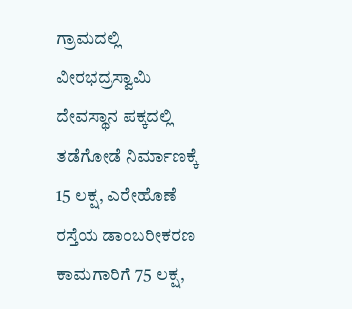ಗ್ರಾಮದಲ್ಲಿ ವೀರಭದ್ರಸ್ವಾಮಿ ದೇವಸ್ಥಾನ ಪಕ್ಕದಲ್ಲಿ ತಡೆಗೋಡೆ ನಿರ್ಮಾಣಕ್ಕೆ 15 ಲಕ್ಷ, ಎರೇಹೊಣೆ ರಸ್ತೆಯ ಡಾಂಬರೀಕರಣ ಕಾಮಗಾರಿಗೆ 75 ಲಕ್ಷ,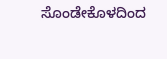ಸೊಂಡೇಕೊಳದಿಂದ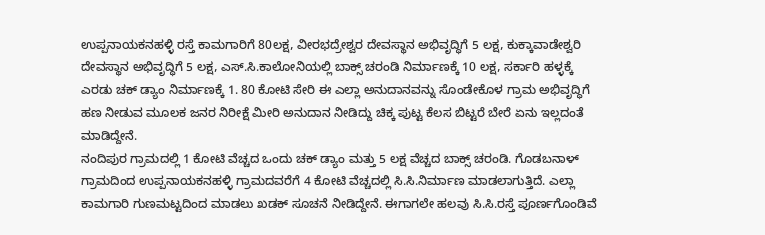ಉಪ್ಪನಾಯಕನಹಳ್ಳಿ ರಸ್ತೆ ಕಾಮಗಾರಿಗೆ 80ಲಕ್ಷ, ವೀರಭದ್ರೇಶ್ವರ ದೇವಸ್ಥಾನ ಅಭಿವೃದ್ಧಿಗೆ 5 ಲಕ್ಷ, ಕುಕ್ಕಾವಾಡೇಶ್ವರಿ ದೇವಸ್ಥಾನ ಅಭಿವೃದ್ಧಿಗೆ 5 ಲಕ್ಷ, ಎಸ್.ಸಿ.ಕಾಲೋನಿಯಲ್ಲಿ ಬಾಕ್ಸ್ ಚರಂಡಿ ನಿರ್ಮಾಣಕ್ಕೆ 10 ಲಕ್ಷ, ಸರ್ಕಾರಿ ಹಳ್ಳಕ್ಕೆ ಎರಡು ಚಕ್ ಡ್ಯಾಂ ನಿರ್ಮಾಣಕ್ಕೆ 1. 80 ಕೋಟಿ ಸೇರಿ ಈ ಎಲ್ಲಾ ಅನುದಾನವನ್ನು ಸೊಂಡೇಕೊಳ ಗ್ರಾಮ ಅಭಿವೃದ್ಧಿಗೆ ಹಣ ನೀಡುವ ಮೂಲಕ ಜನರ ನಿರೀಕ್ಷೆ ಮೀರಿ ಅನುದಾನ ನೀಡಿದ್ದು ಚಿಕ್ಕ ಪುಟ್ಟ ಕೆಲಸ ಬಿಟ್ಟರೆ ಬೇರೆ ಏನು ಇಲ್ಲದಂತೆ ಮಾಡಿದ್ದೇನೆ.
ನಂದಿಪುರ ಗ್ರಾಮದಲ್ಲಿ 1 ಕೋಟಿ ವೆಚ್ಚದ ಒಂದು ಚಕ್ ಡ್ಯಾಂ ಮತ್ತು 5 ಲಕ್ಷ ವೆಚ್ಚದ ಬಾಕ್ಸ್ ಚರಂಡಿ. ಗೊಡಬನಾಳ್ ಗ್ರಾಮದಿಂದ ಉಪ್ಪನಾಯಕನಹಳ್ಳಿ ಗ್ರಾಮದವರೆಗೆ 4 ಕೋಟಿ ವೆಚ್ಚದಲ್ಲಿ ಸಿ.ಸಿ.ನಿರ್ಮಾಣ ಮಾಡಲಾಗುತ್ತಿದೆ. ಎಲ್ಲಾ ಕಾಮಗಾರಿ ಗುಣಮಟ್ಟದಿಂದ ಮಾಡಲು ಖಡಕ್ ಸೂಚನೆ ನೀಡಿದ್ದೇನೆ. ಈಗಾಗಲೇ ಹಲವು ಸಿ.ಸಿ.ರಸ್ತೆ ಪೂರ್ಣಗೊಂಡಿವೆ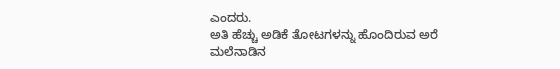ಎಂದರು.
ಅತಿ ಹೆಚ್ಚು ಅಡಿಕೆ ತೋಟಗಳನ್ನು ಹೊಂದಿರುವ ಅರೆ ಮಲೆನಾಡಿನ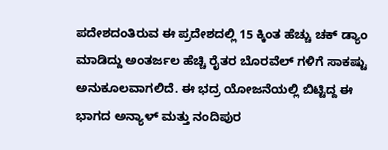ಪದೇಶದಂತಿರುವ ಈ ಪ್ರದೇಶದಲ್ಲಿ 15 ಕ್ಕಿಂತ ಹೆಚ್ಚು ಚಕ್ ಡ್ಯಾಂ ಮಾಡಿದ್ದು ಅಂತರ್ಜಲ ಹೆಚ್ಚಿ ರೈತರ ಬೊರವೆಲ್ ಗಳಿಗೆ ಸಾಕಷ್ಟು ಅನುಕೂಲವಾಗಲಿದೆ. ಈ ಭದ್ರ ಯೋಜನೆಯಲ್ಲಿ ಬಿಟ್ಟಿದ್ದ ಈ ಭಾಗದ ಅನ್ಯಾಳ್ ಮತ್ತು ನಂದಿಪುರ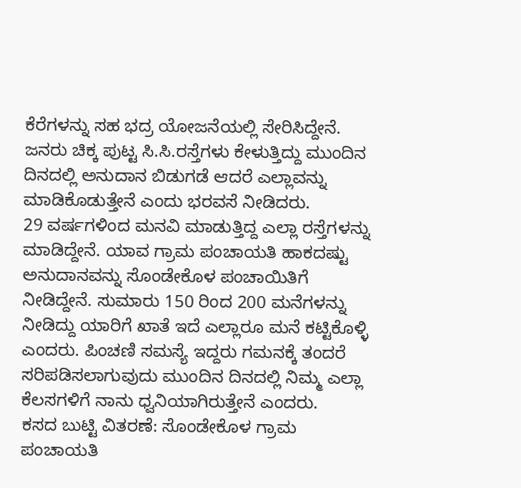ಕೆರೆಗಳನ್ನು ಸಹ ಭದ್ರ ಯೋಜನೆಯಲ್ಲಿ ಸೇರಿಸಿದ್ದೇನೆ. ಜನರು ಚಿಕ್ಕ ಪುಟ್ಟ ಸಿ.ಸಿ.ರಸ್ತೆಗಳು ಕೇಳುತ್ತಿದ್ದು ಮುಂದಿನ ದಿನದಲ್ಲಿ ಅನುದಾನ ಬಿಡುಗಡೆ ಆದರೆ ಎಲ್ಲಾವನ್ನು ಮಾಡಿಕೊಡುತ್ತೇನೆ ಎಂದು ಭರವಸೆ ನೀಡಿದರು.
29 ವರ್ಷಗಳಿಂದ ಮನವಿ ಮಾಡುತ್ತಿದ್ದ ಎಲ್ಲಾ ರಸ್ತೆಗಳನ್ನು ಮಾಡಿದ್ದೇನೆ. ಯಾವ ಗ್ರಾಮ ಪಂಚಾಯತಿ ಹಾಕದಷ್ಟು ಅನುದಾನವನ್ನು ಸೊಂಡೇಕೊಳ ಪಂಚಾಯಿತಿಗೆ ನೀಡಿದ್ದೇನೆ. ಸುಮಾರು 150 ರಿಂದ 200 ಮನೆಗಳನ್ನು ನೀಡಿದ್ದು ಯಾರಿಗೆ ಖಾತೆ ಇದೆ ಎಲ್ಲಾರೂ ಮನೆ ಕಟ್ಟಿಕೊಳ್ಳಿ ಎಂದರು. ಪಿಂಚಣಿ ಸಮಸ್ಯೆ ಇದ್ದರು ಗಮನಕ್ಕೆ ತಂದರೆ ಸರಿಪಡಿಸಲಾಗುವುದು ಮುಂದಿನ ದಿನದಲ್ಲಿ ನಿಮ್ಮ ಎಲ್ಲಾ ಕೆಲಸಗಳಿಗೆ ನಾನು ಧ್ವನಿಯಾಗಿರುತ್ತೇನೆ ಎಂದರು.
ಕಸದ ಬುಟ್ಟಿ ವಿತರಣೆ: ಸೊಂಡೇಕೊಳ ಗ್ರಾಮ ಪಂಚಾಯತಿ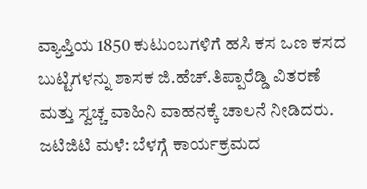ವ್ಯಾಪ್ತಿಯ 1850 ಕುಟುಂಬಗಳಿಗೆ ಹಸಿ ಕಸ ಒಣ ಕಸದ ಬುಟ್ಟಿಗಳನ್ನು ಶಾಸಕ ಜಿ.ಹೆಚ್.ತಿಪ್ಪಾರೆಡ್ಡಿ ವಿತರಣೆ ಮತ್ತು ಸ್ವಚ್ಚ ವಾಹಿನಿ ವಾಹನಕ್ಕೆ ಚಾಲನೆ ನೀಡಿದರು.
ಜಟಿಜಿಟಿ ಮಳೆ: ಬೆಳಗ್ಗೆ ಕಾರ್ಯಕ್ರಮದ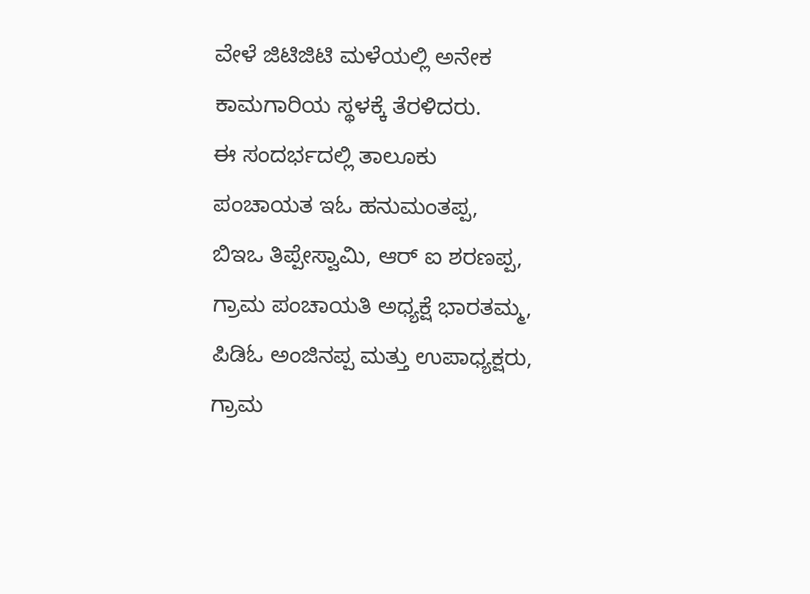ವೇಳೆ ಜಿಟಿಜಿಟಿ ಮಳೆಯಲ್ಲಿ ಅನೇಕ ಕಾಮಗಾರಿಯ ಸ್ಥಳಕ್ಕೆ ತೆರಳಿದರು.
ಈ ಸಂದರ್ಭದಲ್ಲಿ ತಾಲೂಕು ಪಂಚಾಯತ ಇಓ ಹನುಮಂತಪ್ಪ, ಬಿಇಒ ತಿಪ್ಪೇಸ್ವಾಮಿ, ಆರ್ ಐ ಶರಣಪ್ಪ, ಗ್ರಾಮ ಪಂಚಾಯತಿ ಅಧ್ಯಕ್ಷೆ ಭಾರತಮ್ಮ, ಪಿಡಿಓ ಅಂಜಿನಪ್ಪ ಮತ್ತು ಉಪಾಧ್ಯಕ್ಷರು, ಗ್ರಾಮ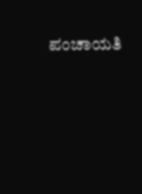ಪಂಚಾಯತಿ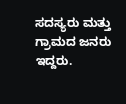ಸದಸ್ಯರು ಮತ್ತು ಗ್ರಾಮದ ಜನರು ಇದ್ದರು.